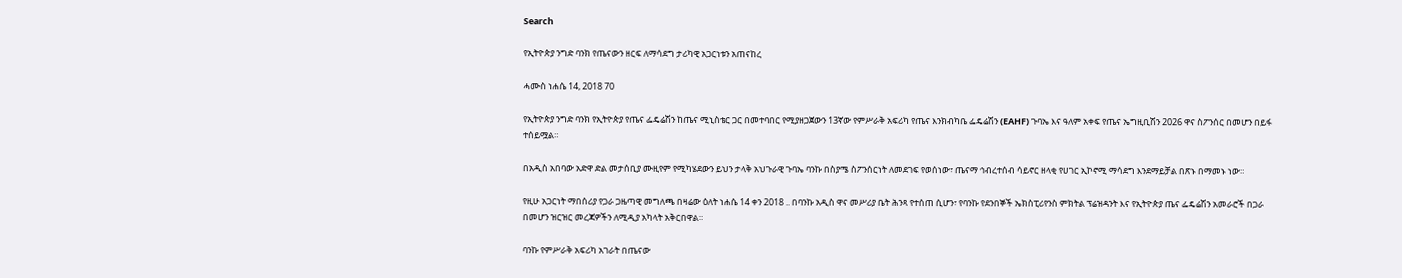Search

የኢትዮጵያ ንግድ ባንክ የጤናውን ዘርፍ ለማሳደግ ታሪካዊ አጋርነቱን አጠናከረ

ሓሙስ ነሐሴ 14, 2018 70

የኢትዮጵያ ንግድ ባንክ የኢትዮጵያ የጤና ፌዴሬሽን ከጤና ሚኒስቴር ጋር በመተባበር የሚያዘጋጀውን 13ኛው የምሥራቅ አፍሪካ የጤና እንክብካቤ ፌዴሬሽን (EAHF) ጉባኤ እና ዓለም አቀፍ የጤና ኤግዚቢሽን 2026 ዋና ስፖንሰር በመሆን በይፋ ተሰይሟል።

በአዲስ አበባው አድዋ ድል መታሰቢያ ሙዚየም የሚካሄደውን ይህን ታላቅ አህጉራዊ ጉባኤ ባንኩ በስያሜ ስፖንሰርነት ለመደገፍ የወሰነው፣ ጤናማ ኅብረተሰብ ሳይኖር ዘላቂ የሀገር ኢኮኖሚ ማሳደግ እንደማይቻል በጽኑ በማመኑ ነው።

የዚሁ አጋርነት ማበሰሪያ የጋራ ጋዜጣዊ መግለጫ በዛሬው ዕለት ነሐሴ 14 ቀን 2018 .. በባንኩ አዲስ ዋና መሥሪያ ቤት ሕንጻ የተሰጠ ሲሆን፣ የባንኩ የደንበኞች ኤክስፒሪየንስ ምክትል ፕሬዝዳንት እና የኢትዮጵያ ጤና ፌዴሬሽን አመራሮች በጋራ በመሆን ዝርዝር መረጃዎችን ለሚዲያ አካላት አቅርበዋል።

ባንኩ የምሥራቅ አፍሪካ አገራት በጤናው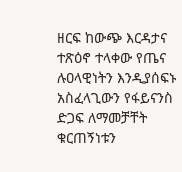ዘርፍ ከውጭ እርዳታና ተጽዕኖ ተላቀው የጤና ሉዐላዊነትን እንዲያሰፍኑ አስፈላጊውን የፋይናንስ ድጋፍ ለማመቻቸት ቁርጠኝነቱን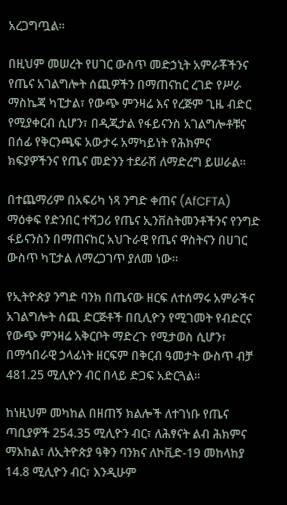አረጋግጧል።

በዚህም መሠረት የሀገር ውስጥ መድኃኒት አምራቾችንና የጤና አገልግሎት ሰጪዎችን በማጠናከር ረገድ የሥራ ማስኬጃ ካፒታል፣ የውጭ ምንዛሬ እና የረጅም ጊዜ ብድር የሚያቀርብ ሲሆን፣ በዲጂታል የፋይናንስ አገልግሎቶቹና በሰፊ የቅርንጫፍ አውታሩ አማካይነት የሕክምና ክፍያዎችንና የጤና መድንን ተደራሽ ለማድረግ ይሠራል።

በተጨማሪም በአፍሪካ ነጻ ንግድ ቀጠና (AfCFTA) ማዕቀፍ የድንበር ተሻጋሪ የጤና ኢንቨስትመንቶችንና የንግድ ፋይናንስን በማጠናከር አህጉራዊ የጤና ዋስትናን በሀገር ውስጥ ካፒታል ለማረጋገጥ ያለመ ነው።

የኢትዮጵያ ንግድ ባንክ በጤናው ዘርፍ ለተሰማሩ አምራችና አገልግሎት ሰጪ ድርጅቶች በቢሊዮን የሚገመት የብድርና የውጭ ምንዛሬ አቅርቦት ማድረጉ የሚታወስ ሲሆን፣ በማኅበራዊ ኃላፊነት ዘርፍም በቅርብ ዓመታት ውስጥ ብቻ 481.25 ሚሊዮን ብር በላይ ድጋፍ አድርጓል።

ከነዚህም መካከል በዘጠኝ ክልሎች ለተገነቡ የጤና ጣቢያዎች 254.35 ሚሊዮን ብር፣ ለሕፃናት ልብ ሕክምና ማእከል፣ ለኢትዮጵያ ዓቅን ባንክና ለኮቪድ-19 መከላከያ 14.8 ሚሊዮን ብር፣ እንዲሁም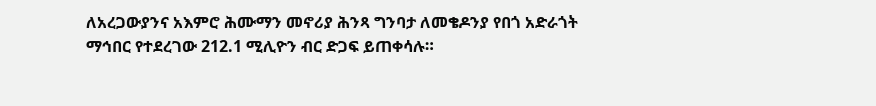ለአረጋውያንና አእምሮ ሕሙማን መኖሪያ ሕንጻ ግንባታ ለመቄዶንያ የበጎ አድራጎት ማኅበር የተደረገው 212.1 ሚሊዮን ብር ድጋፍ ይጠቀሳሉ።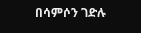በሳምሶን ገድሉ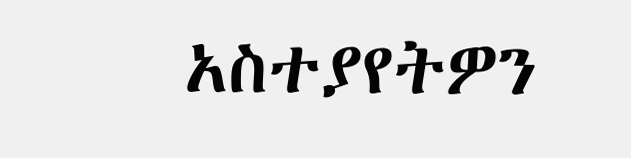አስተያየትዎን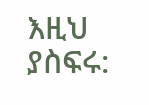እዚህ ያስፍሩ: